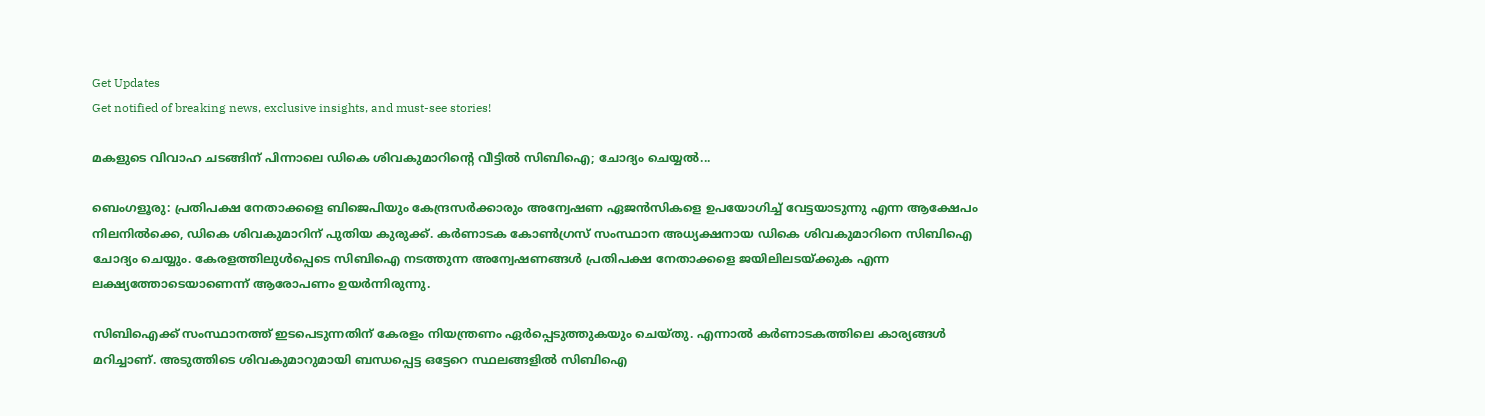Get Updates
Get notified of breaking news, exclusive insights, and must-see stories!

മകളുടെ വിവാഹ ചടങ്ങിന് പിന്നാലെ ഡികെ ശിവകുമാറിന്റെ വീട്ടില്‍ സിബിഐ; ചോദ്യം ചെയ്യല്‍...

ബെംഗളൂരു: പ്രതിപക്ഷ നേതാക്കളെ ബിജെപിയും കേന്ദ്രസര്‍ക്കാരും അന്വേഷണ ഏജന്‍സികളെ ഉപയോഗിച്ച് വേട്ടയാടുന്നു എന്ന ആക്ഷേപം നിലനില്‍ക്കെ, ഡികെ ശിവകുമാറിന് പുതിയ കുരുക്ക്. കര്‍ണാടക കോണ്‍ഗ്രസ് സംസ്ഥാന അധ്യക്ഷനായ ഡികെ ശിവകുമാറിനെ സിബിഐ ചോദ്യം ചെയ്യും. കേരളത്തിലുള്‍പ്പെടെ സിബിഐ നടത്തുന്ന അന്വേഷണങ്ങള്‍ പ്രതിപക്ഷ നേതാക്കളെ ജയിലിലടയ്ക്കുക എന്ന ലക്ഷ്യത്തോടെയാണെന്ന് ആരോപണം ഉയര്‍ന്നിരുന്നു.

സിബിഐക്ക് സംസ്ഥാനത്ത് ഇടപെടുന്നതിന് കേരളം നിയന്ത്രണം ഏര്‍പ്പെടുത്തുകയും ചെയ്തു. എന്നാല്‍ കര്‍ണാടകത്തിലെ കാര്യങ്ങള്‍ മറിച്ചാണ്. അടുത്തിടെ ശിവകുമാറുമായി ബന്ധപ്പെട്ട ഒട്ടേറെ സ്ഥലങ്ങളില്‍ സിബിഐ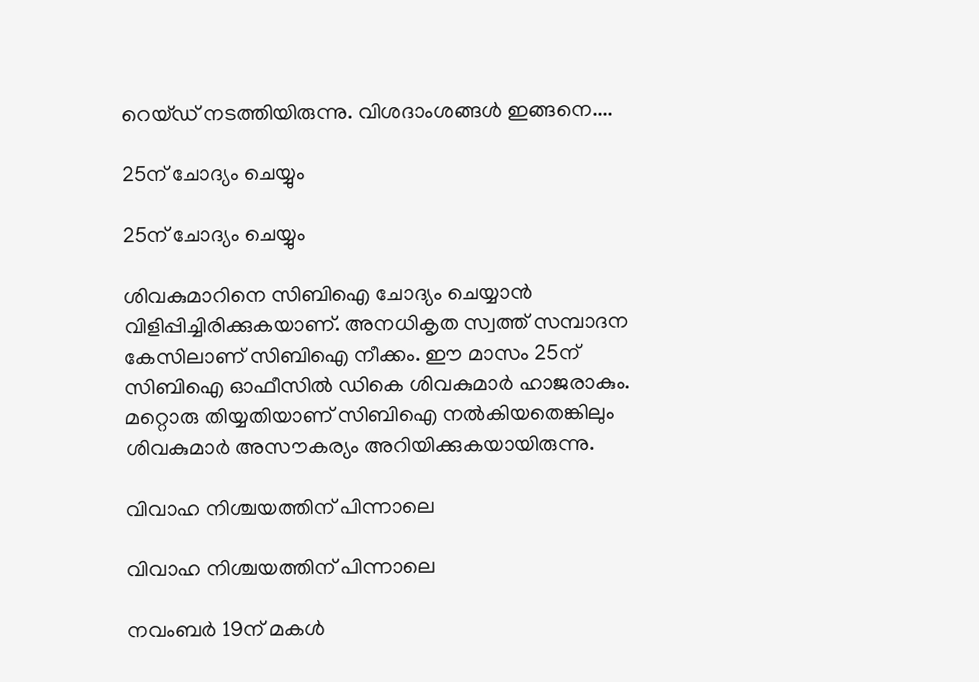റെയ്ഡ് നടത്തിയിരുന്നു. വിശദാംശങ്ങള്‍ ഇങ്ങനെ....

25ന് ചോദ്യം ചെയ്യും

25ന് ചോദ്യം ചെയ്യും

ശിവകുമാറിനെ സിബിഐ ചോദ്യം ചെയ്യാന്‍ വിളിപ്പിച്ചിരിക്കുകയാണ്. അനധികൃത സ്വത്ത് സമ്പാദന കേസിലാണ് സിബിഐ നീക്കം. ഈ മാസം 25ന് സിബിഐ ഓഫീസില്‍ ഡികെ ശിവകുമാര്‍ ഹാജരാകും. മറ്റൊരു തിയ്യതിയാണ് സിബിഐ നല്‍കിയതെങ്കിലും ശിവകുമാര്‍ അസൗകര്യം അറിയിക്കുകയായിരുന്നു.

വിവാഹ നിശ്ചയത്തിന് പിന്നാലെ

വിവാഹ നിശ്ചയത്തിന് പിന്നാലെ

നവംബര്‍ 19ന് മകള്‍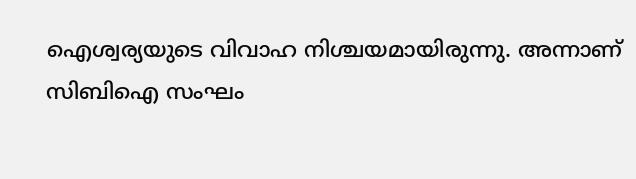ഐശ്വര്യയുടെ വിവാഹ നിശ്ചയമായിരുന്നു. അന്നാണ് സിബിഐ സംഘം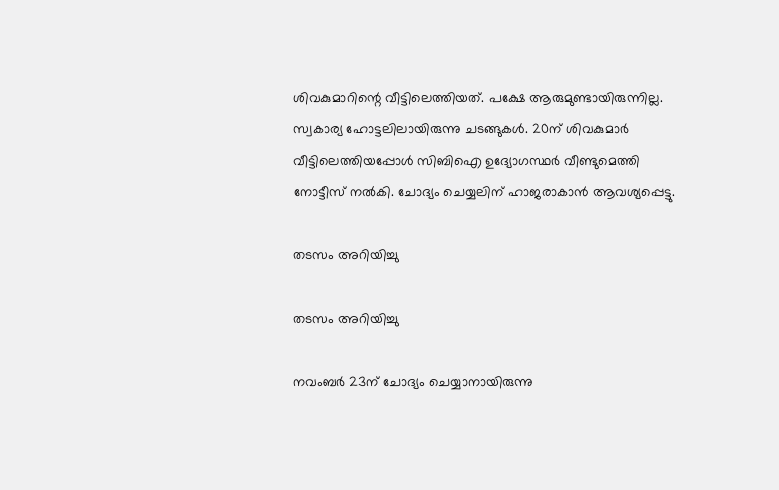ശിവകുമാറിന്റെ വീട്ടിലെത്തിയത്. പക്ഷേ ആരുമുണ്ടായിരുന്നില്ല. സ്വകാര്യ ഹോട്ടലിലായിരുന്നു ചടങ്ങുകള്‍. 20ന് ശിവകുമാര്‍ വീട്ടിലെത്തിയപ്പോള്‍ സിബിഐ ഉദ്യോഗസ്ഥര്‍ വീണ്ടുമെത്തി നോട്ടീസ് നല്‍കി. ചോദ്യം ചെയ്യലിന് ഹാജരാകാന്‍ ആവശ്യപ്പെട്ടു.

തടസം അറിയിച്ചു

തടസം അറിയിച്ചു

നവംബര്‍ 23ന് ചോദ്യം ചെയ്യാനായിരുന്നു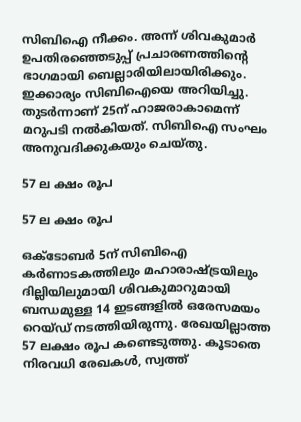സിബിഐ നീക്കം. അന്ന് ശിവകുമാര്‍ ഉപതിരഞ്ഞെടുപ്പ് പ്രചാരണത്തിന്റെ ഭാഗമായി ബെല്ലാരിയിലായിരിക്കും. ഇക്കാര്യം സിബിഐയെ അറിയിച്ചു. തുടര്‍ന്നാണ് 25ന് ഹാജരാകാമെന്ന് മറുപടി നല്‍കിയത്. സിബിഐ സംഘം അനുവദിക്കുകയും ചെയ്തു.

57 ല ക്ഷം രൂപ

57 ല ക്ഷം രൂപ

ഒക്ടോബര്‍ 5ന് സിബിഐ കര്‍ണാടകത്തിലും മഹാരാഷ്ട്രയിലും ദില്ലിയിലുമായി ശിവകുമാറുമായി ബന്ധമുള്ള 14 ഇടങ്ങളില്‍ ഒരേസമയം റെയ്ഡ് നടത്തിയിരുന്നു. രേഖയില്ലാത്ത 57 ലക്ഷം രൂപ കണ്ടെടുത്തു. കൂടാതെ നിരവധി രേഖകള്‍, സ്വത്ത്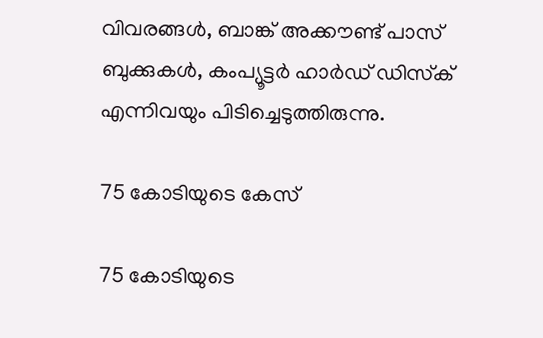വിവരങ്ങള്‍, ബാങ്ക് അക്കൗണ്ട് പാസ് ബുക്കുകള്‍, കംപ്യൂട്ടര്‍ ഹാര്‍ഡ് ഡിസ്‌ക് എന്നിവയും പിടിച്ചെടുത്തിരുന്നു.

75 കോടിയുടെ കേസ്

75 കോടിയുടെ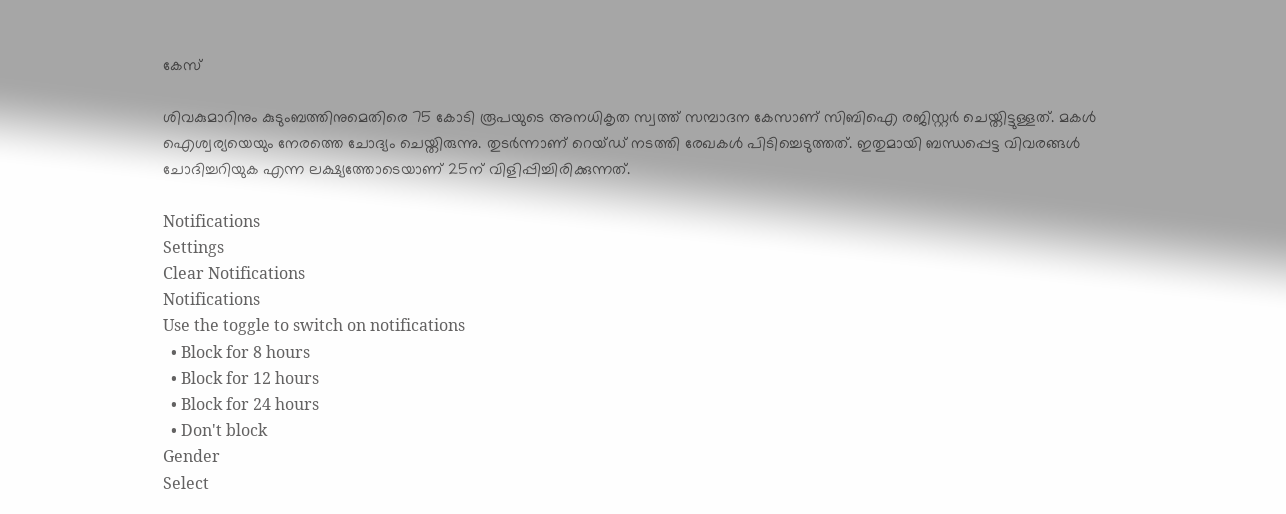കേസ്

ശിവകുമാറിനും കുടുംബത്തിനുമെതിരെ 75 കോടി രൂപയുടെ അനധികൃത സ്വത്ത് സമ്പാദന കേസാണ് സിബിഐ രജിസ്റ്റര്‍ ചെയ്തിട്ടുള്ളത്. മകള്‍ ഐശ്വര്യയെയും നേരത്തെ ചോദ്യം ചെയ്തിരുന്നു. തുടര്‍ന്നാണ് റെയ്ഡ് നടത്തി രേഖകള്‍ പിടിച്ചെടുത്തത്. ഇതുമായി ബന്ധപ്പെട്ട വിവരങ്ങള്‍ ചോദിച്ചറിയുക എന്ന ലക്ഷ്യത്തോടെയാണ് 25ന് വിളിപ്പിച്ചിരിക്കുന്നത്.

Notifications
Settings
Clear Notifications
Notifications
Use the toggle to switch on notifications
  • Block for 8 hours
  • Block for 12 hours
  • Block for 24 hours
  • Don't block
Gender
Select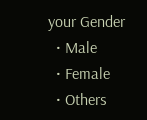your Gender
  • Male
  • Female
  • Others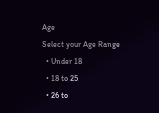Age
Select your Age Range
  • Under 18
  • 18 to 25
  • 26 to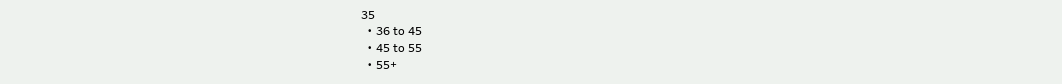35
  • 36 to 45
  • 45 to 55
  • 55+